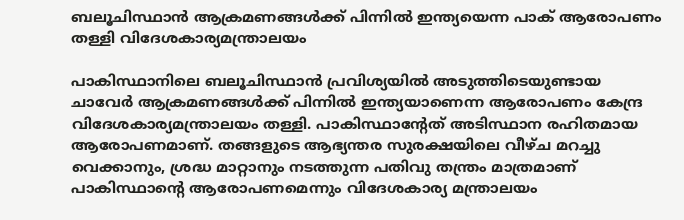ബലൂചിസ്ഥാന്‍ ആക്രമണങ്ങള്‍ക്ക് പിന്നില്‍ ഇന്ത്യയെന്ന പാക് ആരോപണം തള്ളി വിദേശകാര്യമന്ത്രാലയം

പാകിസ്ഥാനിലെ ബലൂചിസ്ഥാന്‍ പ്രവിശ്യയില്‍ അടുത്തിടെയുണ്ടായ ചാവേര്‍ ആക്രമണങ്ങള്‍ക്ക് പിന്നില്‍ ഇന്ത്യയാണെന്ന ആരോപണം കേന്ദ്ര വിദേശകാര്യമന്ത്രാലയം തള്ളി. പാകിസ്ഥാന്റേത് അടിസ്ഥാന രഹിതമായ ആരോപണമാണ്. തങ്ങളുടെ ആഭ്യന്തര സുരക്ഷയിലെ വീഴ്ച മറച്ചു വെക്കാനും, ശ്രദ്ധ മാറ്റാനും നടത്തുന്ന പതിവു തന്ത്രം മാത്രമാണ് പാകിസ്ഥാന്റെ ആരോപണമെന്നും വിദേശകാര്യ മന്ത്രാലയം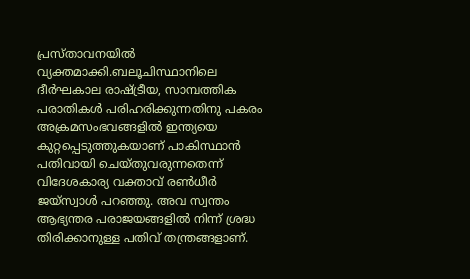പ്രസ്താവനയില്‍ വ്യക്തമാക്കി.ബലൂചിസ്ഥാനിലെ ദീര്‍ഘകാല രാഷ്ട്രീയ, സാമ്പത്തിക പരാതികള്‍ പരിഹരിക്കുന്നതിനു പകരം അക്രമസംഭവങ്ങളില്‍ ഇന്ത്യയെ കുറ്റപ്പെടുത്തുകയാണ് പാകിസ്ഥാന്‍ പതിവായി ചെയ്തുവരുന്നതെന്ന് വിദേശകാര്യ വക്താവ് രണ്‍ധീര്‍ ജയ്സ്വാള്‍ പറഞ്ഞു. അവ സ്വന്തം ആഭ്യന്തര പരാജയങ്ങളില്‍ നിന്ന് ശ്രദ്ധ തിരിക്കാനുള്ള പതിവ് തന്ത്രങ്ങളാണ്.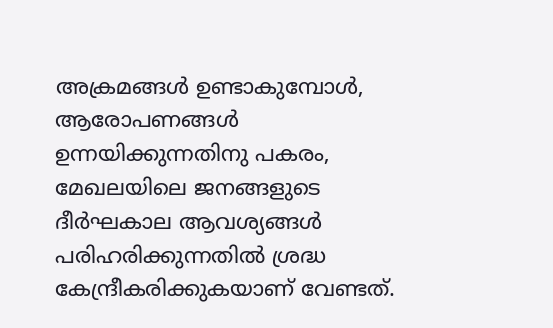അക്രമങ്ങള്‍ ഉണ്ടാകുമ്പോള്‍, ആരോപണങ്ങള്‍ ഉന്നയിക്കുന്നതിനു പകരം, മേഖലയിലെ ജനങ്ങളുടെ ദീര്‍ഘകാല ആവശ്യങ്ങള്‍ പരിഹരിക്കുന്നതില്‍ ശ്രദ്ധ കേന്ദ്രീകരിക്കുകയാണ് വേണ്ടത്.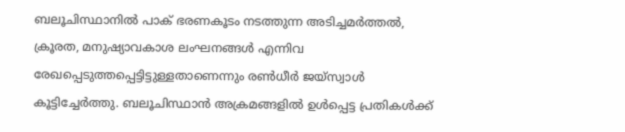ബലൂചിസ്ഥാനില്‍ പാക് ഭരണകൂടം നടത്തുന്ന അടിച്ചമര്‍ത്തല്‍, ക്രൂരത, മനുഷ്യാവകാശ ലംഘനങ്ങള്‍ എന്നിവ രേഖപ്പെടുത്തപ്പെട്ടിട്ടുള്ളതാണെന്നും രണ്‍ധീര്‍ ജയ്‌സ്വാള്‍ കൂട്ടിച്ചേര്‍ത്തു. ബലൂചിസ്ഥാന്‍ അക്രമങ്ങളില്‍ ഉള്‍പ്പെട്ട പ്രതികള്‍ക്ക്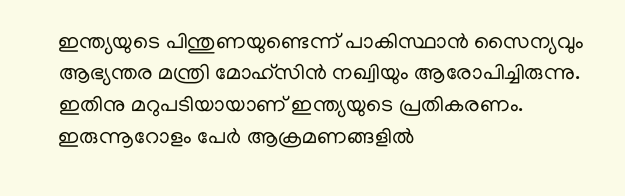ഇന്ത്യയുടെ പിന്തുണയുണ്ടെന്ന് പാകിസ്ഥാന്‍ സൈന്യവും ആഭ്യന്തര മന്ത്രി മോഹ്‌സിന്‍ നഖ്വിയും ആരോപിച്ചിരുന്നു. ഇതിനു മറുപടിയായാണ് ഇന്ത്യയുടെ പ്രതികരണം. ഇരുന്നൂറോളം പേര്‍ ആക്രമണങ്ങളില്‍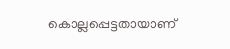കൊല്ലപ്പെട്ടതായാണ്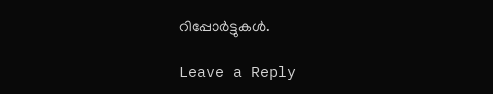റിപ്പോര്‍ട്ടുകള്‍.

Leave a Reply